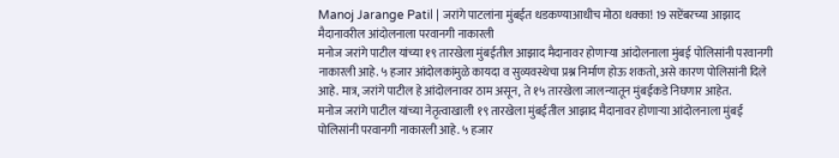Manoj Jarange Patil | जरांगे पाटलांना मुंबईत धडकण्याआधीच मोठा धक्का! 19 सप्टेंबरच्या आझाद मैदानावरील आंदोलनाला परवानगी नाकारली
मनोज जरांगे पाटील यांच्या १९ तारखेला मुंबईतील आझाद मैदानावर होणाऱ्या आंदोलनाला मुंबई पोलिसांनी परवानगी नाकारली आहे. ५ हजार आंदोलकांमुळे कायदा व सुव्यवस्थेचा प्रश्न निर्माण होऊ शकतो, असे कारण पोलिसांनी दिले आहे. मात्र, जरांगे पाटील हे आंदोलनावर ठाम असून, ते १५ तारखेला जालन्यातून मुंबईकडे निघणार आहेत.
मनोज जरांगे पाटील यांच्या नेतृत्वाखाली १९ तारखेला मुंबईतील आझाद मैदानावर होणाऱ्या आंदोलनाला मुंबई पोलिसांनी परवानगी नाकारली आहे. ५ हजार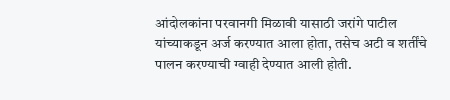आंदोलकांना परवानगी मिळावी यासाठी जरांगे पाटील यांच्याकडून अर्ज करण्यात आला होता, तसेच अटी व शर्तींचे पालन करण्याची ग्वाही देण्यात आली होती.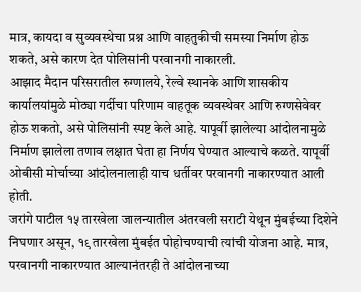मात्र, कायदा व सुव्यवस्थेचा प्रश्न आणि वाहतुकीची समस्या निर्माण होऊ शकते, असे कारण देत पोलिसांनी परवानगी नाकारली.
आझाद मैदान परिसरातील रुग्णालये, रेल्वे स्थानके आणि शासकीय कार्यालयांमुळे मोठ्या गर्दीचा परिणाम वाहतूक व्यवस्थेवर आणि रुग्णसेवेवर होऊ शकतो, असे पोलिसांनी स्पष्ट केले आहे. यापूर्वी झालेल्या आंदोलनामुळे निर्माण झालेला तणाव लक्षात घेता हा निर्णय घेण्यात आल्याचे कळते. यापूर्वी ओबीसी मोर्चाच्या आंदोलनालाही याच धर्तीवर परवानगी नाकारण्यात आली होती.
जरांगे पाटील १५ तारखेला जालन्यातील अंतरवली सराटी येथून मुंबईच्या दिशेने निघणार असून, १९ तारखेला मुंबईत पोहोचण्याची त्यांची योजना आहे. मात्र, परवानगी नाकारण्यात आल्यानंतरही ते आंदोलनाच्या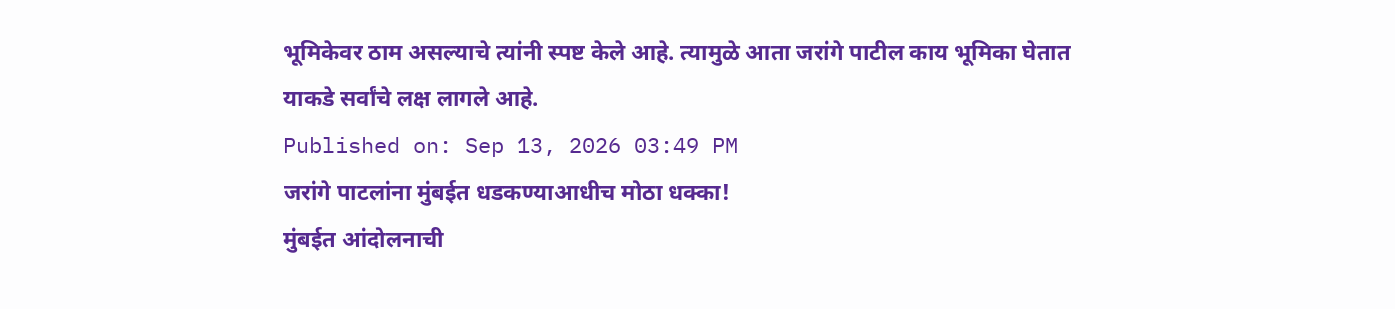भूमिकेवर ठाम असल्याचे त्यांनी स्पष्ट केले आहे. त्यामुळे आता जरांगे पाटील काय भूमिका घेतात याकडे सर्वांचे लक्ष लागले आहे.
Published on: Sep 13, 2026 03:49 PM
जरांगे पाटलांना मुंबईत धडकण्याआधीच मोठा धक्का!
मुंबईत आंदोलनाची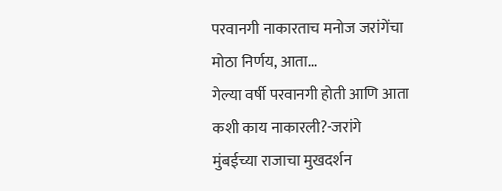परवानगी नाकारताच मनोज जरांगेंचा मोठा निर्णय, आता...
गेल्या वर्षी परवानगी होती आणि आता कशी काय नाकारली?-जरांगे
मुंबईच्या राजाचा मुखदर्शन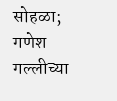सोहळा; गणेश गल्लीच्या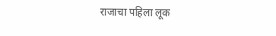राजाचा पहिला लूक